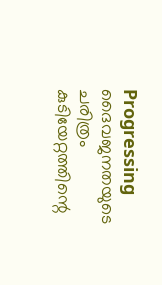Progressing
ദൈവജനതയുടെ ചരിത്രം കുടിയേറ്റത്തിന്റെ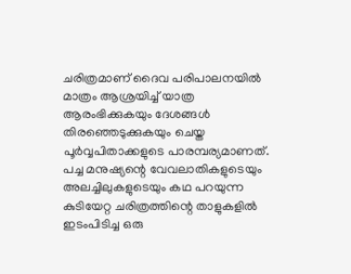ചരിത്രമാണ് ദൈവ പരിപാലനയിൽ മാത്രം ആശ്രയിച്ച് യാത്ര ആരംഭിക്കുകയും ദേശങ്ങൾ തിരഞ്ഞെടുക്കുകയും ചെയ്ത പൂർവ്വപിതാക്കളുടെ പാരമ്പര്യമാണത്. പച്ച മനുഷ്യന്റെ വേവലാതികളുടെയും അലച്ചിലുകളുടെയും കഥ പറയുന്ന കുടിയേറ്റ ചരിത്രത്തിന്റെ താളുകളിൽ ഇടംപിടിച്ച ഒരു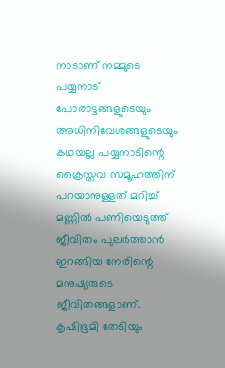നാടാണ് നമ്മുടെ പയ്യനാട്
പോരാട്ടങ്ങളുടെയും അധിനിവേശങ്ങളുടെയും കഥയല്ല പയ്യനാടിന്റെ ക്രൈസ്തവ സമൂഹത്തിന് പറയാനുള്ളത് മറിച്ച് മണ്ണിൽ പണിയെടുത്ത് ജീവിതം പുലർത്താൻ ഇറങ്ങിയ നേരിന്റെ മനുഷ്യരുടെ ജീവിതങ്ങളാണ്. കൃഷിഭൂമി തേടിയും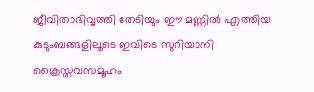ജീവിതാഭിവൃത്തി തേടിയും ഈ മണ്ണിൽ എത്തിയ കുടുംബങ്ങളിലൂടെ ഇവിടെ സുറിയാനി ക്രൈസ്തവസമൂഹം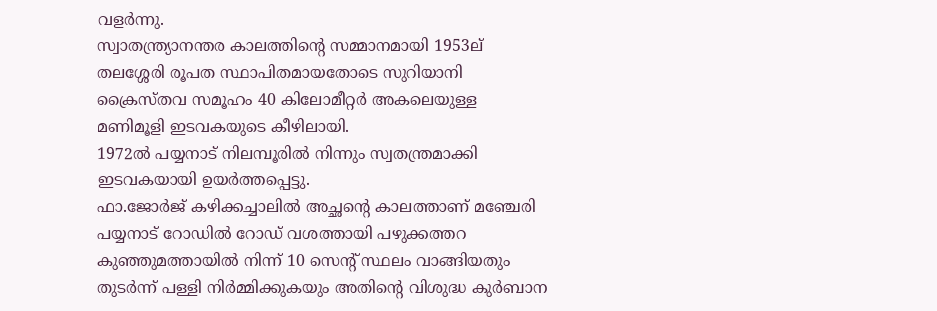വളർന്നു.
സ്വാതന്ത്ര്യാനന്തര കാലത്തിന്റെ സമ്മാനമായി 1953ല് തലശ്ശേരി രൂപത സ്ഥാപിതമായതോടെ സുറിയാനി ക്രൈസ്തവ സമൂഹം 40 കിലോമീറ്റർ അകലെയുള്ള മണിമൂളി ഇടവകയുടെ കീഴിലായി.
1972ൽ പയ്യനാട് നിലമ്പൂരിൽ നിന്നും സ്വതന്ത്രമാക്കി ഇടവകയായി ഉയർത്തപ്പെട്ടു.
ഫാ.ജോർജ് കഴിക്കച്ചാലിൽ അച്ഛന്റെ കാലത്താണ് മഞ്ചേരി പയ്യനാട് റോഡിൽ റോഡ് വശത്തായി പഴുക്കത്തറ കുഞ്ഞുമത്തായിൽ നിന്ന് 10 സെന്റ് സ്ഥലം വാങ്ങിയതും തുടർന്ന് പള്ളി നിർമ്മിക്കുകയും അതിന്റെ വിശുദ്ധ കുർബാന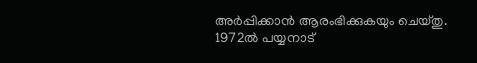അർപ്പിക്കാൻ ആരംഭിക്കുകയും ചെയ്തു.
1972ൽ പയ്യനാട്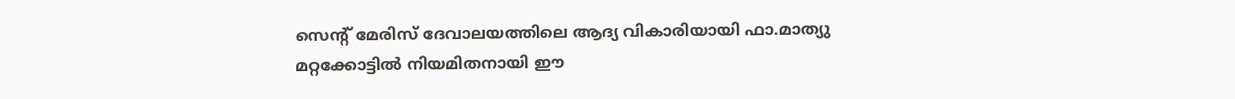സെന്റ് മേരിസ് ദേവാലയത്തിലെ ആദ്യ വികാരിയായി ഫാ.മാത്യു മറ്റക്കോട്ടിൽ നിയമിതനായി ഈ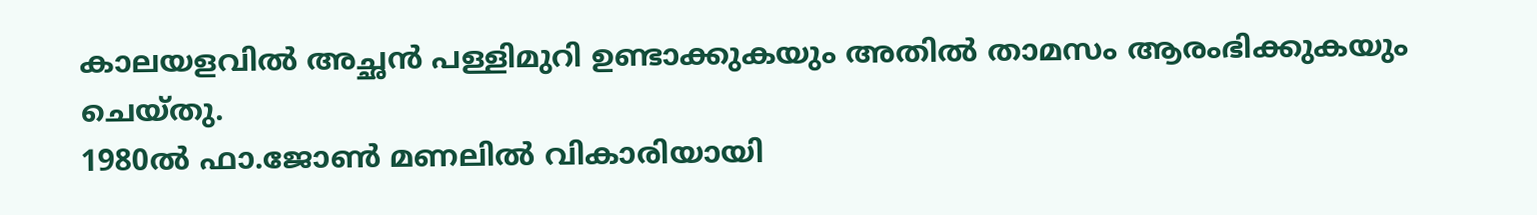കാലയളവിൽ അച്ഛൻ പള്ളിമുറി ഉണ്ടാക്കുകയും അതിൽ താമസം ആരംഭിക്കുകയും ചെയ്തു.
1980ൽ ഫാ.ജോൺ മണലിൽ വികാരിയായി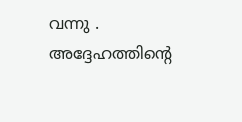വന്നു . അദ്ദേഹത്തിന്റെ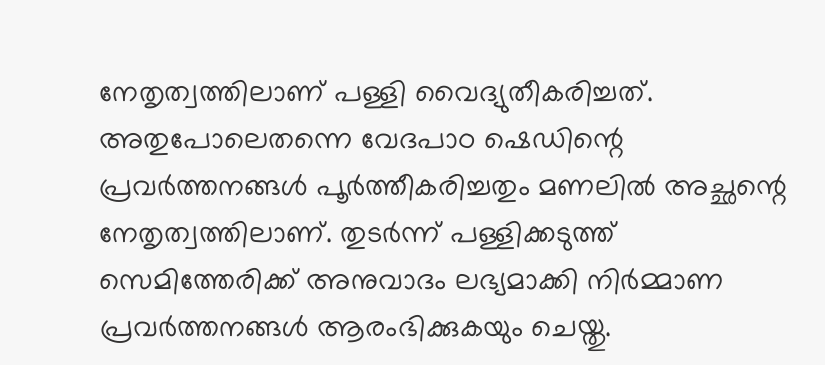നേതൃത്വത്തിലാണ് പള്ളി വൈദ്യുതീകരിച്ചത്. അതുപോലെതന്നെ വേദപാഠ ഷെഡിന്റെ പ്രവർത്തനങ്ങൾ പൂർത്തീകരിച്ചതും മണലിൽ അച്ഛന്റെ നേതൃത്വത്തിലാണ്. തുടർന്ന് പള്ളിക്കടുത്ത് സെമിത്തേരിക്ക് അനുവാദം ലഭ്യമാക്കി നിർമ്മാണ പ്രവർത്തനങ്ങൾ ആരംഭിക്കുകയും ചെയ്തു.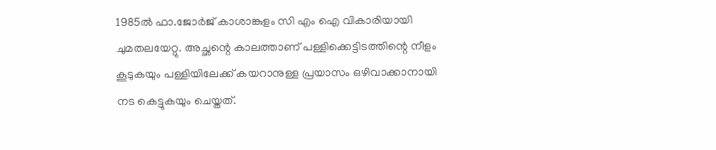1985ൽ ഫാ.ജോർജ് കാശാങ്കുളം സി എം ഐ വികാരിയായി ചുമതലയേറ്റു. അച്ഛന്റെ കാലത്താണ് പള്ളിക്കെട്ടിടത്തിന്റെ നീളം കൂടുകയും പള്ളിയിലേക്ക് കയറാനുള്ള പ്രയാസം ഒഴിവാക്കാനായി നട കെട്ടുകയും ചെയ്തത്.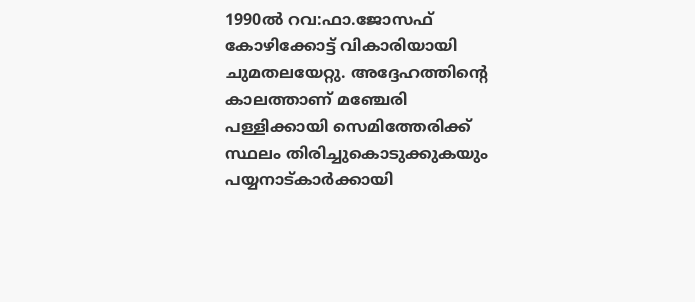1990ൽ റവ:ഫാ.ജോസഫ് കോഴിക്കോട്ട് വികാരിയായി ചുമതലയേറ്റു. അദ്ദേഹത്തിന്റെ കാലത്താണ് മഞ്ചേരി പള്ളിക്കായി സെമിത്തേരിക്ക് സ്ഥലം തിരിച്ചുകൊടുക്കുകയും പയ്യനാട്കാർക്കായി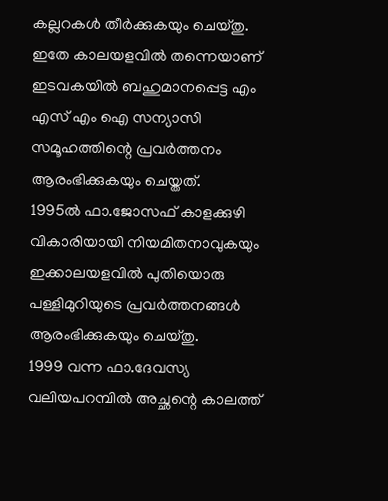കല്ലറകൾ തീർക്കുകയും ചെയ്തു. ഇതേ കാലയളവിൽ തന്നെയാണ് ഇടവകയിൽ ബഹുമാനപ്പെട്ട എം എസ് എം ഐ സന്യാസി സമൂഹത്തിന്റെ പ്രവർത്തനം ആരംഭിക്കുകയും ചെയ്തത്.
1995ൽ ഫാ.ജോസഫ് കാളക്കുഴി വികാരിയായി നിയമിതനാവുകയും ഇക്കാലയളവിൽ പുതിയൊരു പള്ളിമുറിയുടെ പ്രവർത്തനങ്ങൾ ആരംഭിക്കുകയും ചെയ്തു.
1999 വന്ന ഫാ.ദേവസ്യ വലിയപറമ്പിൽ അച്ഛന്റെ കാലത്ത്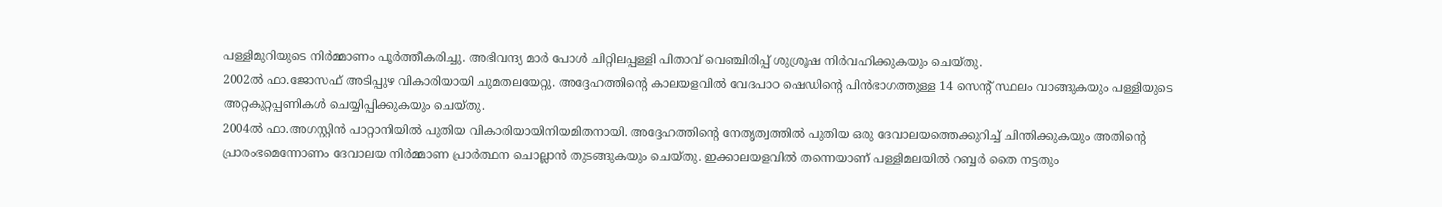പള്ളിമുറിയുടെ നിർമ്മാണം പൂർത്തീകരിച്ചു. അഭിവന്ദ്യ മാർ പോൾ ചിറ്റിലപ്പള്ളി പിതാവ് വെഞ്ചിരിപ്പ് ശുശ്രൂഷ നിർവഹിക്കുകയും ചെയ്തു.
2002ൽ ഫാ.ജോസഫ് അടിപ്പുഴ വികാരിയായി ചുമതലയേറ്റു. അദ്ദേഹത്തിന്റെ കാലയളവിൽ വേദപാഠ ഷെഡിന്റെ പിൻഭാഗത്തുള്ള 14 സെന്റ് സ്ഥലം വാങ്ങുകയും പള്ളിയുടെ അറ്റകുറ്റപ്പണികൾ ചെയ്യിപ്പിക്കുകയും ചെയ്തു.
2004ൽ ഫാ.അഗസ്റ്റിൻ പാറ്റാനിയിൽ പുതിയ വികാരിയായിനിയമിതനായി. അദ്ദേഹത്തിന്റെ നേതൃത്വത്തിൽ പുതിയ ഒരു ദേവാലയത്തെക്കുറിച്ച് ചിന്തിക്കുകയും അതിന്റെ പ്രാരംഭമെന്നോണം ദേവാലയ നിർമ്മാണ പ്രാർത്ഥന ചൊല്ലാൻ തുടങ്ങുകയും ചെയ്തു. ഇക്കാലയളവിൽ തന്നെയാണ് പള്ളിമലയിൽ റബ്ബർ തൈ നട്ടതും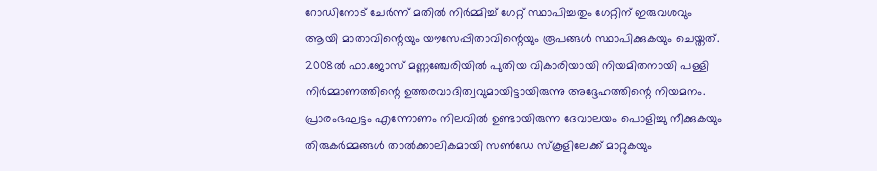റോഡിനോട് ചേർന്ന് മതിൽ നിർമ്മിച്ച് ഗേറ്റ് സ്ഥാപിച്ചതും ഗേറ്റിന് ഇരുവശവും ആയി മാതാവിന്റെയും യൗസേപ്പിതാവിന്റെയും രൂപങ്ങൾ സ്ഥാപിക്കുകയും ചെയ്തത്.
2008ൽ ഫാ.ജോസ് മണ്ണഞ്ചേരിയിൽ പുതിയ വികാരിയായി നിയമിതനായി പള്ളി നിർമ്മാണത്തിന്റെ ഉത്തരവാദിത്വവുമായിട്ടായിരുന്നു അദ്ദേഹത്തിന്റെ നിയമനം. പ്രാരംഭഘട്ടം എന്നോണം നിലവിൽ ഉണ്ടായിരുന്ന ദേവാലയം പൊളിച്ചു നീക്കുകയും തിരുകർമ്മങ്ങൾ താൽക്കാലികമായി സൺഡേ സ്കൂളിലേക്ക് മാറ്റുകയും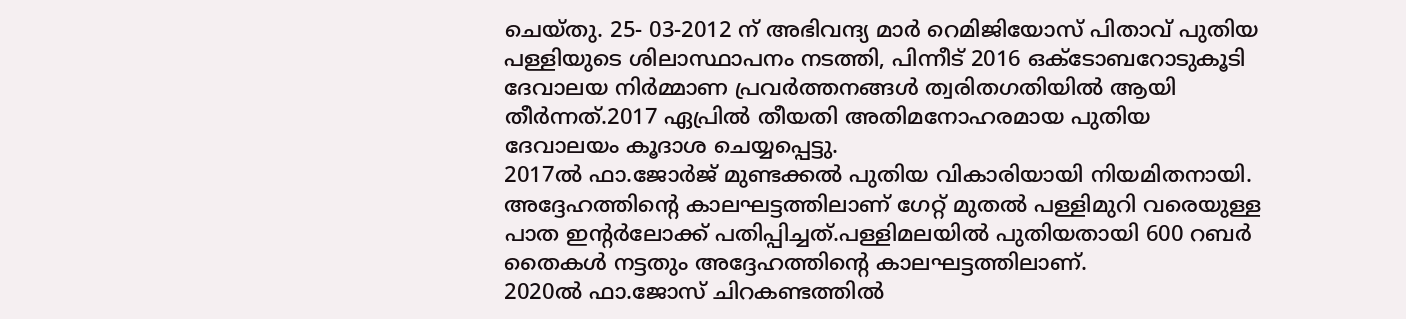ചെയ്തു. 25- 03-2012 ന് അഭിവന്ദ്യ മാർ റെമിജിയോസ് പിതാവ് പുതിയ പള്ളിയുടെ ശിലാസ്ഥാപനം നടത്തി, പിന്നീട് 2016 ഒക്ടോബറോടുകൂടി ദേവാലയ നിർമ്മാണ പ്രവർത്തനങ്ങൾ ത്വരിതഗതിയിൽ ആയി തീർന്നത്.2017 ഏപ്രിൽ തീയതി അതിമനോഹരമായ പുതിയ ദേവാലയം കൂദാശ ചെയ്യപ്പെട്ടു.
2017ൽ ഫാ.ജോർജ് മുണ്ടക്കൽ പുതിയ വികാരിയായി നിയമിതനായി. അദ്ദേഹത്തിന്റെ കാലഘട്ടത്തിലാണ് ഗേറ്റ് മുതൽ പള്ളിമുറി വരെയുള്ള പാത ഇന്റർലോക്ക് പതിപ്പിച്ചത്.പള്ളിമലയിൽ പുതിയതായി 600 റബർ തൈകൾ നട്ടതും അദ്ദേഹത്തിന്റെ കാലഘട്ടത്തിലാണ്.
2020ൽ ഫാ.ജോസ് ചിറകണ്ടത്തിൽ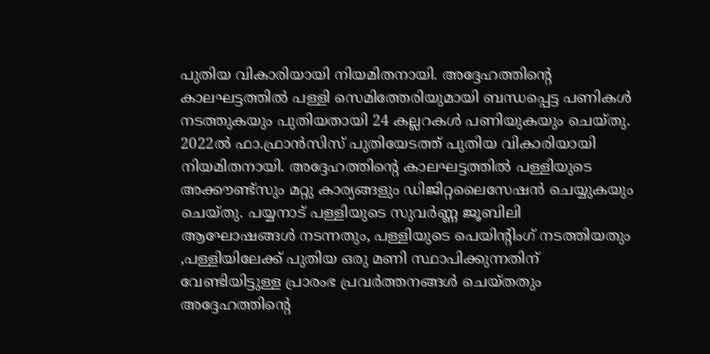പുതിയ വികാരിയായി നിയമിതനായി. അദ്ദേഹത്തിന്റെ കാലഘട്ടത്തിൽ പള്ളി സെമിത്തേരിയുമായി ബന്ധപ്പെട്ട പണികൾ നടത്തുകയും പുതിയതായി 24 കല്ലറകൾ പണിയുകയും ചെയ്തു.
2022ൽ ഫാ.ഫ്രാൻസിസ് പുതിയേടത്ത് പുതിയ വികാരിയായി നിയമിതനായി. അദ്ദേഹത്തിന്റെ കാലഘട്ടത്തിൽ പള്ളിയുടെ അക്കൗണ്ട്സും മറ്റു കാര്യങ്ങളും ഡിജിറ്റലൈസേഷൻ ചെയ്യുകയും ചെയ്തു. പയ്യനാട് പള്ളിയുടെ സുവർണ്ണ ജൂബിലി ആഘോഷങ്ങൾ നടന്നതും, പള്ളിയുടെ പെയിന്റിംഗ് നടത്തിയതും ,പള്ളിയിലേക്ക് പുതിയ ഒരു മണി സ്ഥാപിക്കുന്നതിന് വേണ്ടിയിട്ടുള്ള പ്രാരംഭ പ്രവർത്തനങ്ങൾ ചെയ്തതും അദ്ദേഹത്തിന്റെ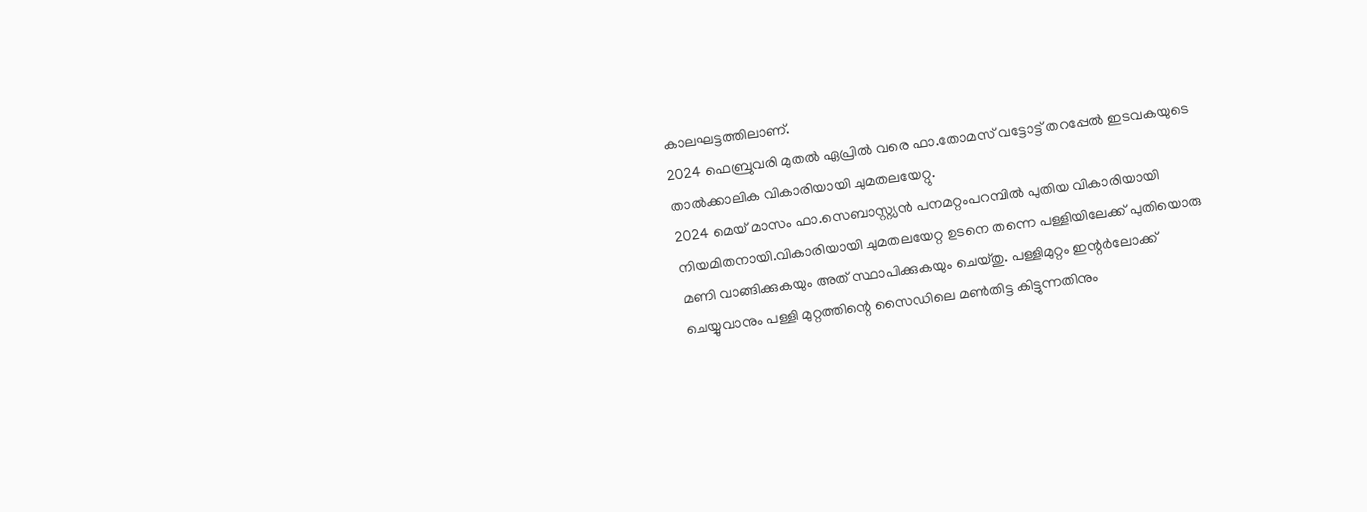കാലഘട്ടത്തിലാണ്.
2024 ഫെബ്രുവരി മുതൽ ഏപ്രിൽ വരെ ഫാ.തോമസ് വട്ടോട്ട് തറപ്പേൽ ഇടവകയുടെ താൽക്കാലിക വികാരിയായി ചുമതലയേറ്റു.
2024 മെയ് മാസം ഫാ.സെബാസ്റ്റ്യൻ പനമറ്റംപറമ്പിൽ പുതിയ വികാരിയായി നിയമിതനായി.വികാരിയായി ചുമതലയേറ്റ ഉടനെ തന്നെ പള്ളിയിലേക്ക് പുതിയൊരു മണി വാങ്ങിക്കുകയും അത് സ്ഥാപിക്കുകയും ചെയ്തു. പള്ളിമുറ്റം ഇന്റർലോക്ക് ചെയ്യുവാനും പള്ളി മുറ്റത്തിന്റെ സൈഡിലെ മൺതിട്ട കിട്ടുന്നതിനും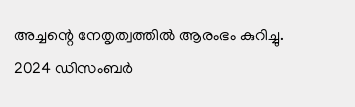അച്ചന്റെ നേതൃത്വത്തിൽ ആരംഭം കുറിച്ചു. 2024 ഡിസംബർ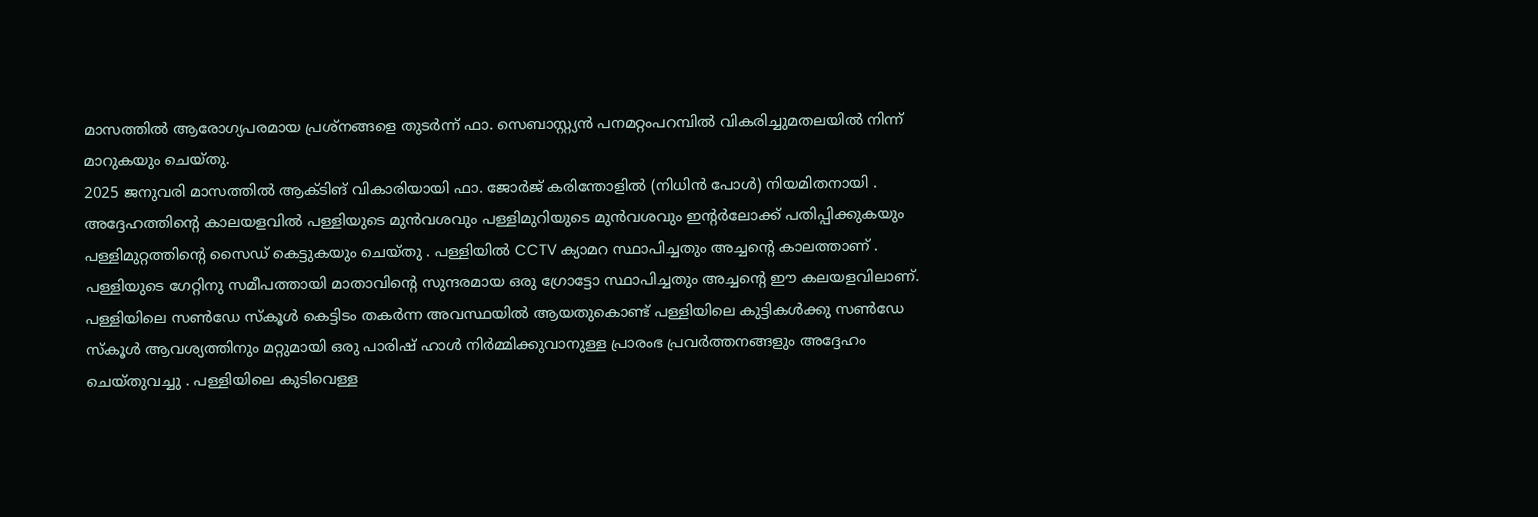മാസത്തിൽ ആരോഗ്യപരമായ പ്രശ്നങ്ങളെ തുടർന്ന് ഫാ. സെബാസ്റ്റ്യൻ പനമറ്റംപറമ്പിൽ വികരിച്ചുമതലയിൽ നിന്ന് മാറുകയും ചെയ്തു.
2025 ജനുവരി മാസത്തിൽ ആക്ടിങ് വികാരിയായി ഫാ. ജോർജ് കരിന്തോളിൽ (നിധിൻ പോൾ) നിയമിതനായി . അദ്ദേഹത്തിന്റെ കാലയളവിൽ പള്ളിയുടെ മുൻവശവും പള്ളിമുറിയുടെ മുൻവശവും ഇന്റർലോക്ക് പതിപ്പിക്കുകയും പള്ളിമുറ്റത്തിന്റെ സൈഡ് കെട്ടുകയും ചെയ്തു . പള്ളിയിൽ CCTV ക്യാമറ സ്ഥാപിച്ചതും അച്ചന്റെ കാലത്താണ് . പള്ളിയുടെ ഗേറ്റിനു സമീപത്തായി മാതാവിന്റെ സുന്ദരമായ ഒരു ഗ്രോട്ടോ സ്ഥാപിച്ചതും അച്ചന്റെ ഈ കലയളവിലാണ്. പള്ളിയിലെ സൺഡേ സ്കൂൾ കെട്ടിടം തകർന്ന അവസ്ഥയിൽ ആയതുകൊണ്ട് പള്ളിയിലെ കുട്ടികൾക്കു സൺഡേ സ്കൂൾ ആവശ്യത്തിനും മറ്റുമായി ഒരു പാരിഷ് ഹാൾ നിർമ്മിക്കുവാനുള്ള പ്രാരംഭ പ്രവർത്തനങ്ങളും അദ്ദേഹം ചെയ്തുവച്ചു . പള്ളിയിലെ കുടിവെള്ള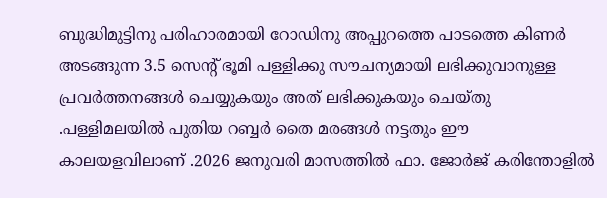ബുദ്ധിമുട്ടിനു പരിഹാരമായി റോഡിനു അപ്പുറത്തെ പാടത്തെ കിണർ അടങ്ങുന്ന 3.5 സെന്റ് ഭൂമി പള്ളിക്കു സൗചന്യമായി ലഭിക്കുവാനുള്ള പ്രവർത്തനങ്ങൾ ചെയ്യുകയും അത് ലഭിക്കുകയും ചെയ്തു .പള്ളിമലയിൽ പുതിയ റബ്ബർ തൈ മരങ്ങൾ നട്ടതും ഈ കാലയളവിലാണ് .2026 ജനുവരി മാസത്തിൽ ഫാ. ജോർജ് കരിന്തോളിൽ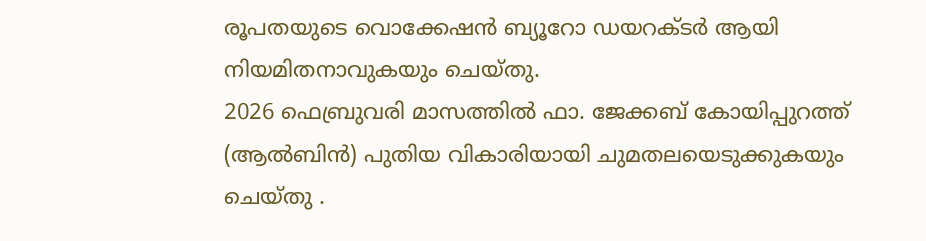രൂപതയുടെ വൊക്കേഷൻ ബ്യൂറോ ഡയറക്ടർ ആയി നിയമിതനാവുകയും ചെയ്തു.
2026 ഫെബ്രുവരി മാസത്തിൽ ഫാ. ജേക്കബ് കോയിപ്പുറത്ത് (ആൽബിൻ) പുതിയ വികാരിയായി ചുമതലയെടുക്കുകയും ചെയ്തു .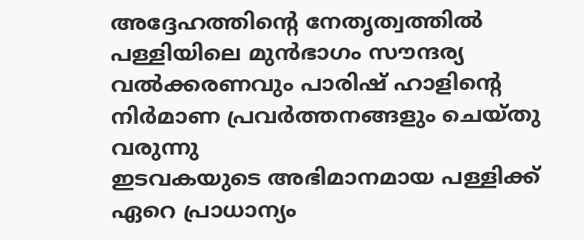അദ്ദേഹത്തിന്റെ നേതൃത്വത്തിൽ പള്ളിയിലെ മുൻഭാഗം സൗന്ദര്യ വൽക്കരണവും പാരിഷ് ഹാളിന്റെ നിർമാണ പ്രവർത്തനങ്ങളും ചെയ്തു വരുന്നു
ഇടവകയുടെ അഭിമാനമായ പള്ളിക്ക് ഏറെ പ്രാധാന്യം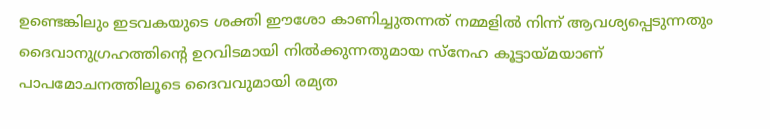ഉണ്ടെങ്കിലും ഇടവകയുടെ ശക്തി ഈശോ കാണിച്ചുതന്നത് നമ്മളിൽ നിന്ന് ആവശ്യപ്പെടുന്നതും ദൈവാനുഗ്രഹത്തിന്റെ ഉറവിടമായി നിൽക്കുന്നതുമായ സ്നേഹ കൂട്ടായ്മയാണ് പാപമോചനത്തിലൂടെ ദൈവവുമായി രമ്യത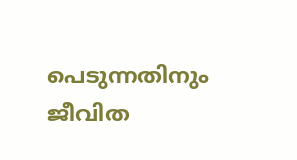പെടുന്നതിനും ജീവിത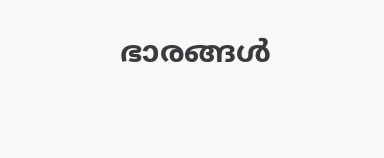ഭാരങ്ങൾ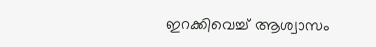ഇറക്കിവെച്ച് ആശ്വാസം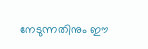നേടുന്നതിനും ഈ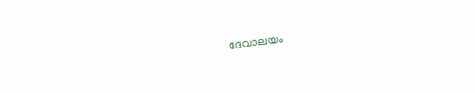ദേവാലയം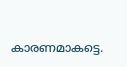കാരണമാകട്ടെ.